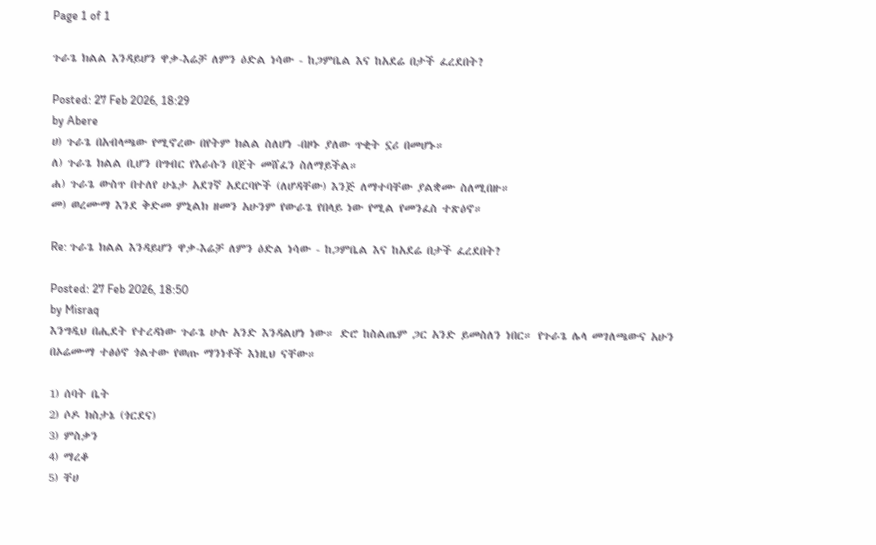Page 1 of 1

ጉራጌ ክልል እንዳይሆን ዋቃ-እሬቻ ለምን ዕድል ነሳው - ከጋምቤል እና ከአደሬ በታች ፈረደበት?

Posted: 27 Feb 2026, 18:29
by Abere
ሀ) ጉራጌ በአብላጫው የሚኖረው በየትም ክልል ስለሆነ -በዞኑ ያለው ጥቂት ኗሪ በመሆኑ።
ለ) ጉራጌ ክልል ቢሆን በግብር የእራሱን በጀት መሸፈን ስለማይችል።
ሐ) ጉራጌ ውስጥ በተለየ ሁኔታ አደገኛ አደርባዮች (ለሆዳቸው) እንጅ ለማተባቸው ያልቋሙ ስለሚበዙ።
መ) ወረሙማ እንደ ቅድመ ምኒልክ ዘመን አሁንም የውራጌ የበላይ ነው የሚል የመንፈስ ተጽዕኖ።

Re: ጉራጌ ክልል እንዳይሆን ዋቃ-እሬቻ ለምን ዕድል ነሳው - ከጋምቤል እና ከአደሬ በታች ፈረደበት?

Posted: 27 Feb 2026, 18:50
by Misraq
እንግዲህ በሒደት የተረዳነው ጉራጌ ሁሉ አንድ እንዳልሆነ ነው። ድሮ ከስልጤም ጋር አንድ ይመስለን ነበር። የጉራጌ ሌላ መገለጫውና አሁን በኦሬሙማ ተፅዕኖ ጎልተው የወጡ ማንነቶች እነዚህ ናቸው።

1) ሰባት ቤት
2) ሶዶ ክስታኔ (ጎርደና)
3) ምስቃን
4) ማረቆ
5) ቸሀ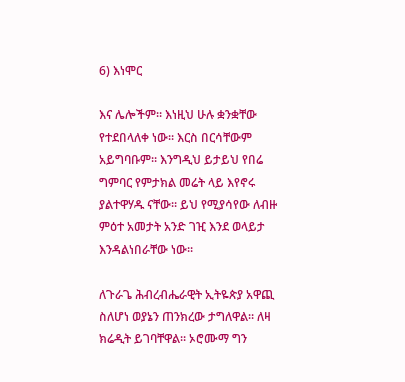6) እነሞር

እና ሌሎችም። እነዚህ ሁሉ ቋንቋቸው የተደበላለቀ ነው። እርስ በርሳቸውም አይግባቡም። እንግዲህ ይታይህ የበሬ ግምባር የምታክል መሬት ላይ እየኖሩ ያልተዋሃዱ ናቸው። ይህ የሚያሳየው ለብዙ ምዕተ አመታት አንድ ገዢ እንደ ወላይታ እንዳልነበራቸው ነው።

ለጉራጌ ሕብረብሔራዊት ኢትዬጵያ አዋጪ ስለሆነ ወያኔን ጠንክረው ታግለዋል። ለዛ ክሬዲት ይገባቸዋል። ኦሮሙማ ግን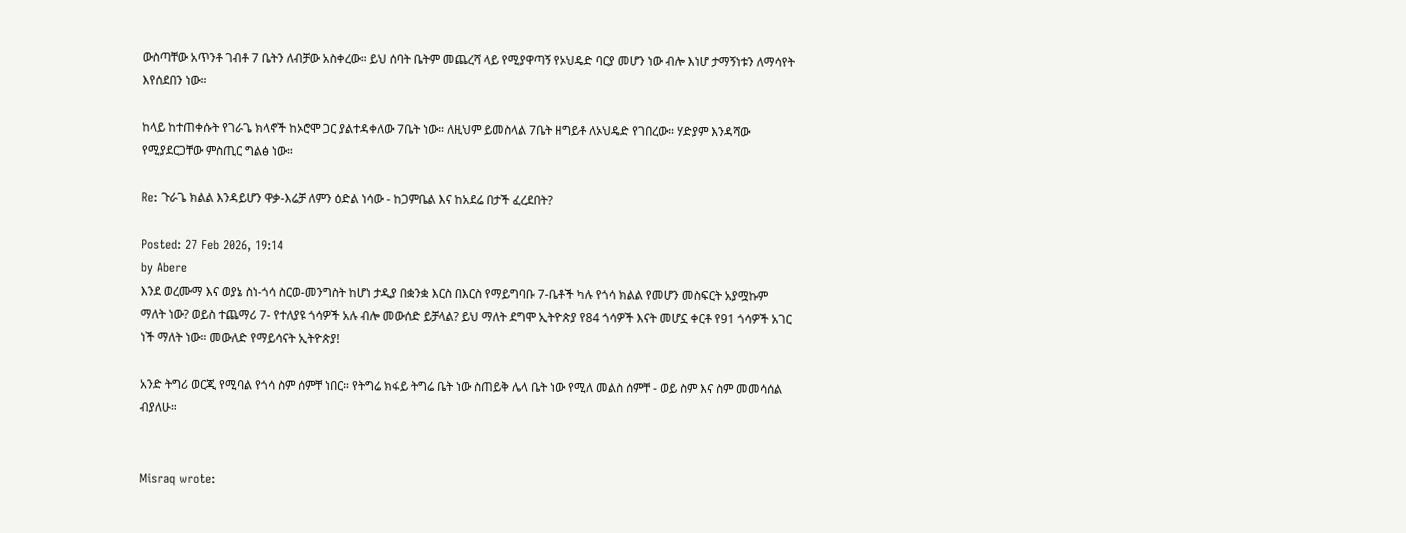ውስጣቸው አጥንቶ ገብቶ 7 ቤትን ለብቻው አስቀረው። ይህ ሰባት ቤትም መጨረሻ ላይ የሚያዋጣኝ የኦህዴድ ባርያ መሆን ነው ብሎ እነሆ ታማኝነቱን ለማሳየት እየሰደበን ነው።

ከላይ ከተጠቀሱት የገራጌ ክላኖች ከኦሮሞ ጋር ያልተዳቀለው 7ቤት ነው። ለዚህም ይመስላል 7ቤት ዘግይቶ ለኦህዴድ የገበረው። ሃድያም እንዳሻው የሚያደርጋቸው ምስጢር ግልፅ ነው።

Re: ጉራጌ ክልል እንዳይሆን ዋቃ-እሬቻ ለምን ዕድል ነሳው - ከጋምቤል እና ከአደሬ በታች ፈረደበት?

Posted: 27 Feb 2026, 19:14
by Abere
እንደ ወረሙማ እና ወያኔ ስነ-ጎሳ ስርወ-መንግስት ከሆነ ታዲያ በቋንቋ እርስ በእርስ የማይግባቡ 7-ቤቶች ካሉ የጎሳ ክልል የመሆን መስፍርት አያሟኩም ማለት ነው? ወይስ ተጨማሪ 7- የተለያዩ ጎሳዎች አሉ ብሎ መውሰድ ይቻላል? ይህ ማለት ደግሞ ኢትዮጵያ የ84 ጎሳዎች እናት መሆኗ ቀርቶ የ91 ጎሳዎች አገር ነች ማለት ነው። መውለድ የማይሳናት ኢትዮጵያ!

አንድ ትግሪ ወርጂ የሚባል የጎሳ ስም ሰምቸ ነበር። የትግሬ ክፋይ ትግሬ ቤት ነው ስጠይቅ ሌላ ቤት ነው የሚለ መልስ ሰምቸ - ወይ ስም እና ስም መመሳሰል ብያለሁ።


Misraq wrote: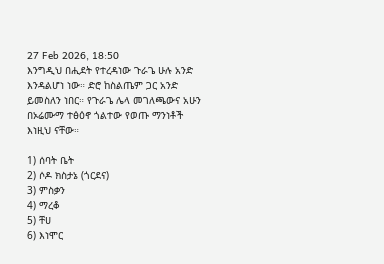27 Feb 2026, 18:50
እንግዲህ በሒደት የተረዳነው ጉራጌ ሁሉ አንድ እንዳልሆነ ነው። ድሮ ከስልጤም ጋር አንድ ይመስለን ነበር። የጉራጌ ሌላ መገለጫውና አሁን በኦሬሙማ ተፅዕኖ ጎልተው የወጡ ማንነቶች እነዚህ ናቸው።

1) ሰባት ቤት
2) ሶዶ ክስታኔ (ጎርደና)
3) ምስቃን
4) ማረቆ
5) ቸሀ
6) እነሞር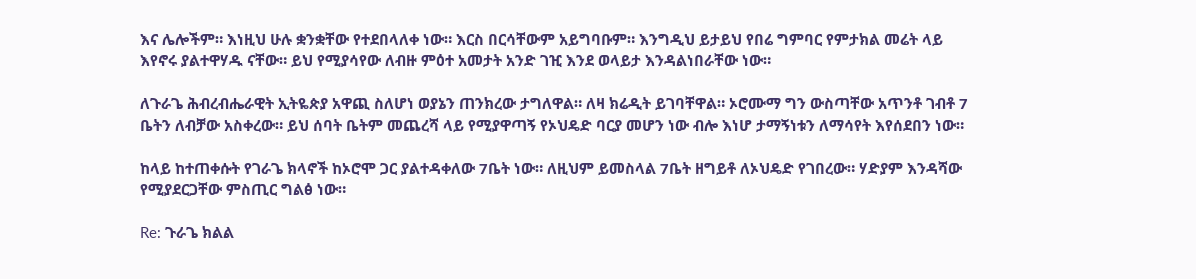እና ሌሎችም። እነዚህ ሁሉ ቋንቋቸው የተደበላለቀ ነው። እርስ በርሳቸውም አይግባቡም። እንግዲህ ይታይህ የበሬ ግምባር የምታክል መሬት ላይ እየኖሩ ያልተዋሃዱ ናቸው። ይህ የሚያሳየው ለብዙ ምዕተ አመታት አንድ ገዢ እንደ ወላይታ እንዳልነበራቸው ነው።

ለጉራጌ ሕብረብሔራዊት ኢትዬጵያ አዋጪ ስለሆነ ወያኔን ጠንክረው ታግለዋል። ለዛ ክሬዲት ይገባቸዋል። ኦሮሙማ ግን ውስጣቸው አጥንቶ ገብቶ 7 ቤትን ለብቻው አስቀረው። ይህ ሰባት ቤትም መጨረሻ ላይ የሚያዋጣኝ የኦህዴድ ባርያ መሆን ነው ብሎ እነሆ ታማኝነቱን ለማሳየት እየሰደበን ነው።

ከላይ ከተጠቀሱት የገራጌ ክላኖች ከኦሮሞ ጋር ያልተዳቀለው 7ቤት ነው። ለዚህም ይመስላል 7ቤት ዘግይቶ ለኦህዴድ የገበረው። ሃድያም እንዳሻው የሚያደርጋቸው ምስጢር ግልፅ ነው።

Re: ጉራጌ ክልል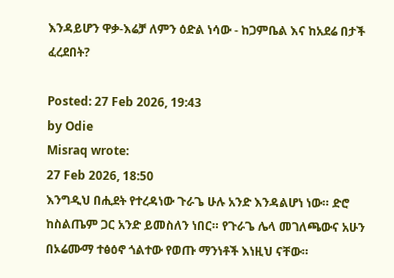እንዳይሆን ዋቃ-እሬቻ ለምን ዕድል ነሳው - ከጋምቤል እና ከአደሬ በታች ፈረደበት?

Posted: 27 Feb 2026, 19:43
by Odie
Misraq wrote:
27 Feb 2026, 18:50
እንግዲህ በሒደት የተረዳነው ጉራጌ ሁሉ አንድ እንዳልሆነ ነው። ድሮ ከስልጤም ጋር አንድ ይመስለን ነበር። የጉራጌ ሌላ መገለጫውና አሁን በኦሬሙማ ተፅዕኖ ጎልተው የወጡ ማንነቶች እነዚህ ናቸው።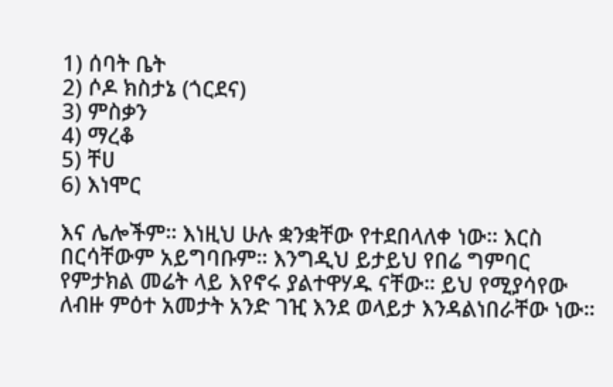1) ሰባት ቤት
2) ሶዶ ክስታኔ (ጎርደና)
3) ምስቃን
4) ማረቆ
5) ቸሀ
6) እነሞር

እና ሌሎችም። እነዚህ ሁሉ ቋንቋቸው የተደበላለቀ ነው። እርስ በርሳቸውም አይግባቡም። እንግዲህ ይታይህ የበሬ ግምባር የምታክል መሬት ላይ እየኖሩ ያልተዋሃዱ ናቸው። ይህ የሚያሳየው ለብዙ ምዕተ አመታት አንድ ገዢ እንደ ወላይታ እንዳልነበራቸው ነው።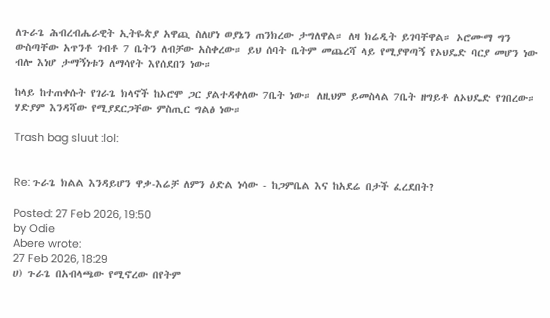ለጉራጌ ሕብረብሔራዊት ኢትዬጵያ አዋጪ ስለሆነ ወያኔን ጠንክረው ታግለዋል። ለዛ ክሬዲት ይገባቸዋል። ኦሮሙማ ግን ውስጣቸው አጥንቶ ገብቶ 7 ቤትን ለብቻው አስቀረው። ይህ ሰባት ቤትም መጨረሻ ላይ የሚያዋጣኝ የኦህዴድ ባርያ መሆን ነው ብሎ እነሆ ታማኝነቱን ለማሳየት እየሰደበን ነው።

ከላይ ከተጠቀሱት የገራጌ ክላኖች ከኦሮሞ ጋር ያልተዳቀለው 7ቤት ነው። ለዚህም ይመስላል 7ቤት ዘግይቶ ለኦህዴድ የገበረው። ሃድያም እንዳሻው የሚያደርጋቸው ምስጢር ግልፅ ነው።

Trash bag sluut :lol:


Re: ጉራጌ ክልል እንዳይሆን ዋቃ-እሬቻ ለምን ዕድል ነሳው - ከጋምቤል እና ከአደሬ በታች ፈረደበት?

Posted: 27 Feb 2026, 19:50
by Odie
Abere wrote:
27 Feb 2026, 18:29
ሀ) ጉራጌ በአብላጫው የሚኖረው በየትም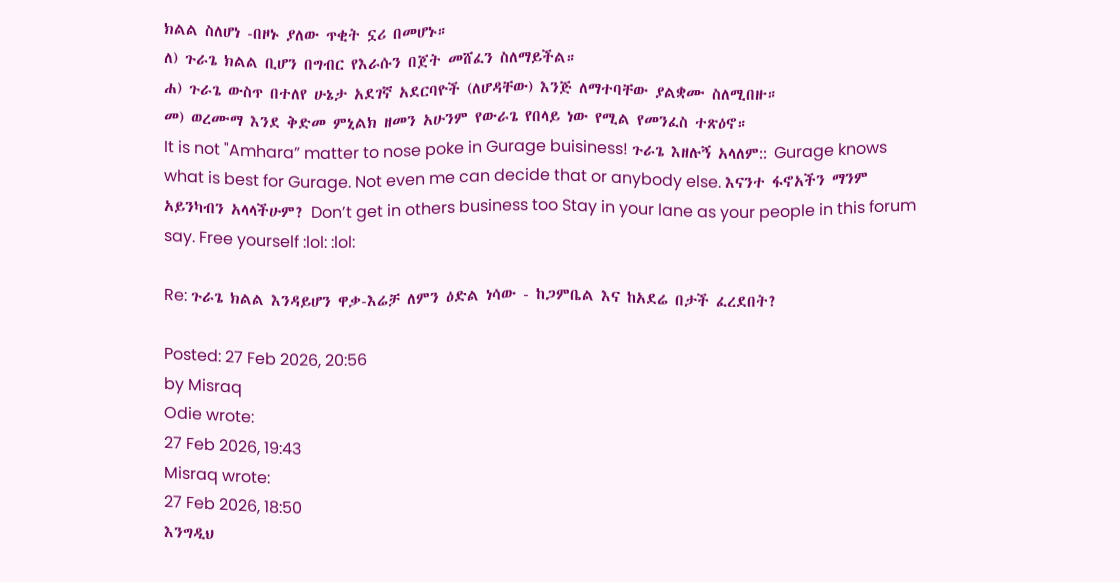ክልል ስለሆነ -በዞኑ ያለው ጥቂት ኗሪ በመሆኑ።
ለ) ጉራጌ ክልል ቢሆን በግብር የእራሱን በጀት መሸፈን ስለማይችል።
ሐ) ጉራጌ ውስጥ በተለየ ሁኔታ አደገኛ አደርባዮች (ለሆዳቸው) እንጅ ለማተባቸው ያልቋሙ ስለሚበዙ።
መ) ወረሙማ እንደ ቅድመ ምኒልክ ዘመን አሁንም የውራጌ የበላይ ነው የሚል የመንፈስ ተጽዕኖ።
It is not "Amhara” matter to nose poke in Gurage buisiness! ጉራጌ እዘሉኝ አላለም:: Gurage knows what is best for Gurage. Not even me can decide that or anybody else. እናንተ ፋኖአችን ማንም አይንካብን አላላችሁም? Don’t get in others business too Stay in your lane as your people in this forum say. Free yourself :lol: :lol:

Re: ጉራጌ ክልል እንዳይሆን ዋቃ-እሬቻ ለምን ዕድል ነሳው - ከጋምቤል እና ከአደሬ በታች ፈረደበት?

Posted: 27 Feb 2026, 20:56
by Misraq
Odie wrote:
27 Feb 2026, 19:43
Misraq wrote:
27 Feb 2026, 18:50
እንግዲህ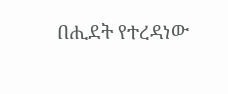በሒደት የተረዳነው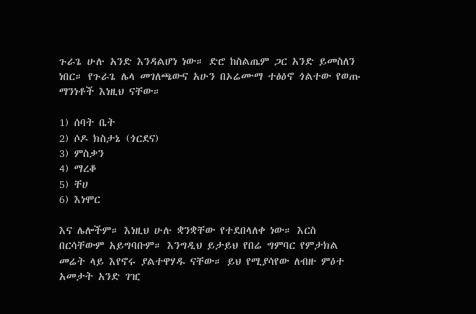ጉራጌ ሁሉ አንድ እንዳልሆነ ነው። ድሮ ከስልጤም ጋር አንድ ይመስለን ነበር። የጉራጌ ሌላ መገለጫውና አሁን በኦሬሙማ ተፅዕኖ ጎልተው የወጡ ማንነቶች እነዚህ ናቸው።

1) ሰባት ቤት
2) ሶዶ ክስታኔ (ጎርደና)
3) ምስቃን
4) ማረቆ
5) ቸሀ
6) እነሞር

እና ሌሎችም። እነዚህ ሁሉ ቋንቋቸው የተደበላለቀ ነው። እርስ በርሳቸውም አይግባቡም። እንግዲህ ይታይህ የበሬ ግምባር የምታክል መሬት ላይ እየኖሩ ያልተዋሃዱ ናቸው። ይህ የሚያሳየው ለብዙ ምዕተ አመታት አንድ ገዢ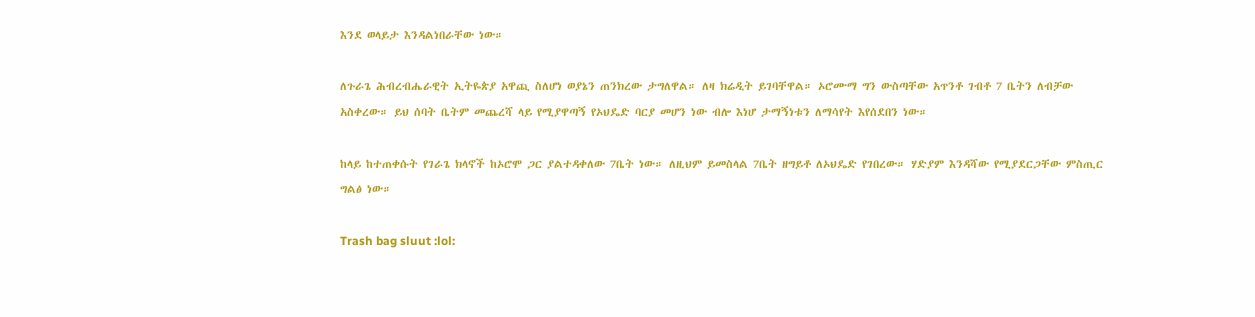እንደ ወላይታ እንዳልነበራቸው ነው።

ለጉራጌ ሕብረብሔራዊት ኢትዬጵያ አዋጪ ስለሆነ ወያኔን ጠንክረው ታግለዋል። ለዛ ክሬዲት ይገባቸዋል። ኦሮሙማ ግን ውስጣቸው አጥንቶ ገብቶ 7 ቤትን ለብቻው አስቀረው። ይህ ሰባት ቤትም መጨረሻ ላይ የሚያዋጣኝ የኦህዴድ ባርያ መሆን ነው ብሎ እነሆ ታማኝነቱን ለማሳየት እየሰደበን ነው።

ከላይ ከተጠቀሱት የገራጌ ክላኖች ከኦሮሞ ጋር ያልተዳቀለው 7ቤት ነው። ለዚህም ይመስላል 7ቤት ዘግይቶ ለኦህዴድ የገበረው። ሃድያም እንዳሻው የሚያደርጋቸው ምስጢር ግልፅ ነው።

Trash bag sluut :lol: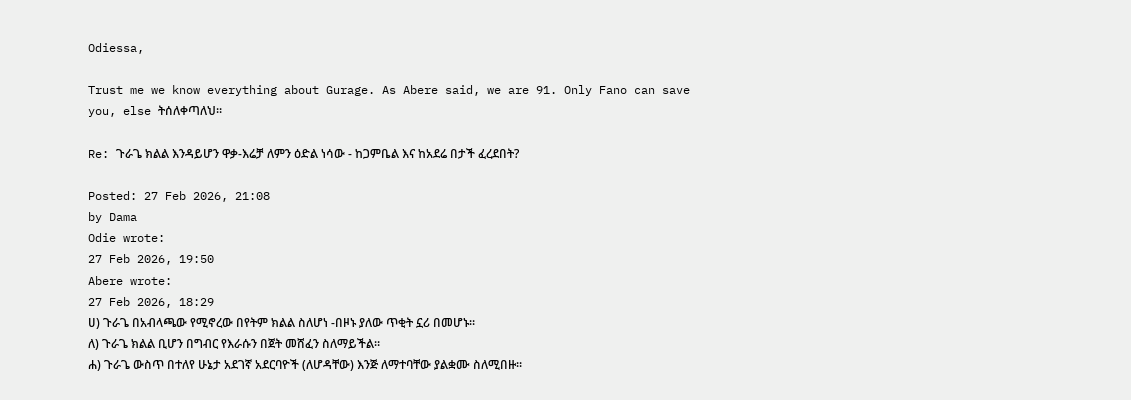Odiessa,

Trust me we know everything about Gurage. As Abere said, we are 91. Only Fano can save you, else ትሰለቀጣለህ።

Re: ጉራጌ ክልል እንዳይሆን ዋቃ-እሬቻ ለምን ዕድል ነሳው - ከጋምቤል እና ከአደሬ በታች ፈረደበት?

Posted: 27 Feb 2026, 21:08
by Dama
Odie wrote:
27 Feb 2026, 19:50
Abere wrote:
27 Feb 2026, 18:29
ሀ) ጉራጌ በአብላጫው የሚኖረው በየትም ክልል ስለሆነ -በዞኑ ያለው ጥቂት ኗሪ በመሆኑ።
ለ) ጉራጌ ክልል ቢሆን በግብር የእራሱን በጀት መሸፈን ስለማይችል።
ሐ) ጉራጌ ውስጥ በተለየ ሁኔታ አደገኛ አደርባዮች (ለሆዳቸው) እንጅ ለማተባቸው ያልቋሙ ስለሚበዙ።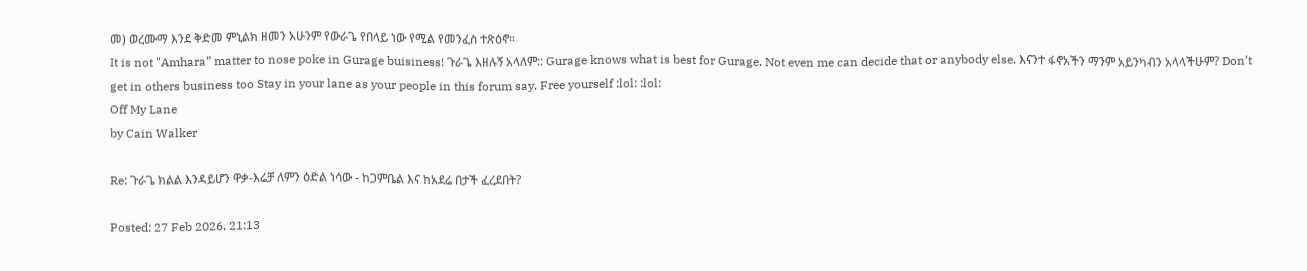መ) ወረሙማ እንደ ቅድመ ምኒልክ ዘመን አሁንም የውራጌ የበላይ ነው የሚል የመንፈስ ተጽዕኖ።
It is not "Amhara” matter to nose poke in Gurage buisiness! ጉራጌ እዘሉኝ አላለም:: Gurage knows what is best for Gurage. Not even me can decide that or anybody else. እናንተ ፋኖአችን ማንም አይንካብን አላላችሁም? Don’t get in others business too Stay in your lane as your people in this forum say. Free yourself :lol: :lol:
Off My Lane
by Cain Walker

Re: ጉራጌ ክልል እንዳይሆን ዋቃ-እሬቻ ለምን ዕድል ነሳው - ከጋምቤል እና ከአደሬ በታች ፈረደበት?

Posted: 27 Feb 2026, 21:13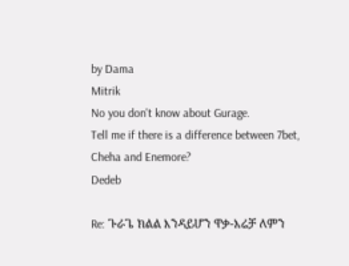by Dama
Mitrik
No you don't know about Gurage.
Tell me if there is a difference between 7bet, Cheha and Enemore?
Dedeb

Re: ጉራጌ ክልል እንዳይሆን ዋቃ-እሬቻ ለምን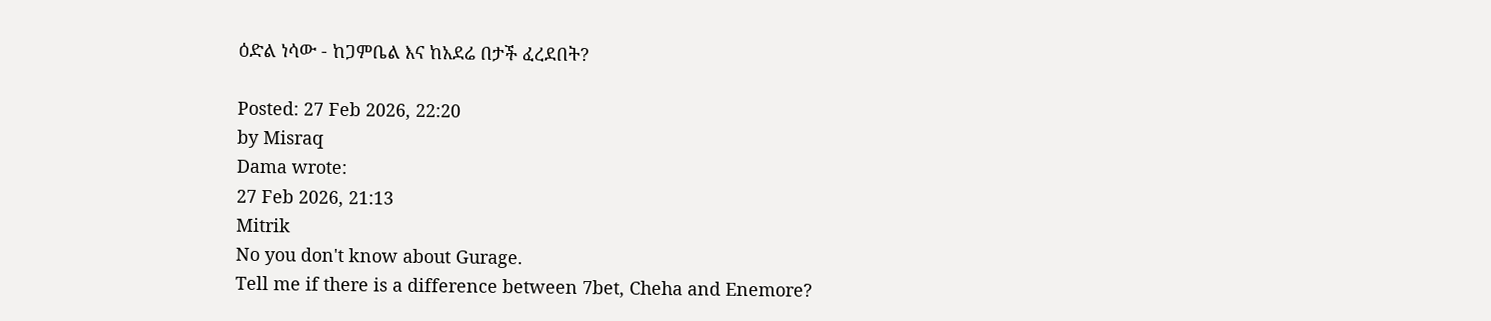ዕድል ነሳው - ከጋምቤል እና ከአደሬ በታች ፈረደበት?

Posted: 27 Feb 2026, 22:20
by Misraq
Dama wrote:
27 Feb 2026, 21:13
Mitrik
No you don't know about Gurage.
Tell me if there is a difference between 7bet, Cheha and Enemore?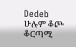Dedeb
ሁሉም ቆጮ ቆርጣሚ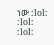ነው :lol: :lol: :lol: